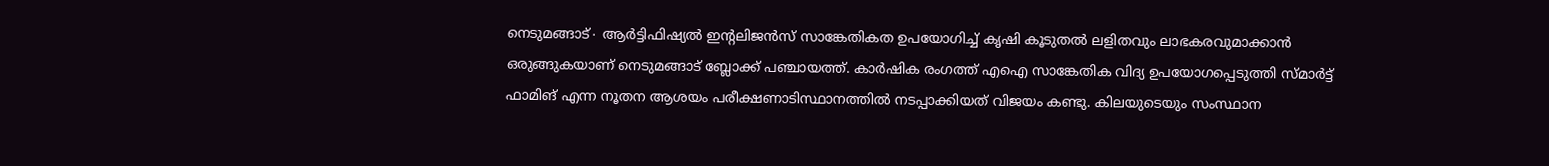നെടുമങ്ങാട്∙ ആർട്ടിഫിഷ്യൽ ഇന്റലിജൻസ് സാങ്കേതികത ഉപയോഗിച്ച് കൃഷി കൂടുതൽ ലളിതവും ലാഭകരവുമാക്കാൻ ഒരുങ്ങുകയാണ് നെടുമങ്ങാട് ബ്ലോക്ക് പഞ്ചായത്ത്. കാർഷിക രംഗത്ത് എഐ സാങ്കേതിക വിദ്യ ഉപയോഗപ്പെടുത്തി സ്മാർട്ട് ഫാമിങ് എന്ന നൂതന ആശയം പരീക്ഷണാടിസ്ഥാനത്തിൽ നടപ്പാക്കിയത് വിജയം കണ്ടു. കിലയുടെയും സംസ്ഥാന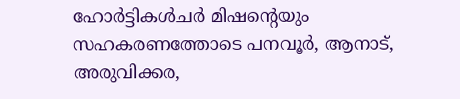ഹോർട്ടികൾചർ മിഷന്റെയും സഹകരണത്തോടെ പനവൂർ, ആനാട്, അരുവിക്കര,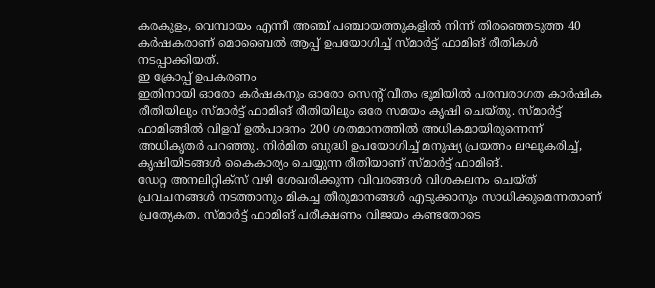കരകുളം, വെമ്പായം എന്നീ അഞ്ച് പഞ്ചായത്തുകളിൽ നിന്ന് തിരഞ്ഞെടുത്ത 40 കർഷകരാണ് മൊബൈൽ ആപ്പ് ഉപയോഗിച്ച് സ്മാർട്ട് ഫാമിങ് രീതികൾ നടപ്പാക്കിയത്.
ഇ ക്രോപ്പ് ഉപകരണം
ഇതിനായി ഓരോ കർഷകനും ഓരോ സെന്റ് വീതം ഭൂമിയിൽ പരമ്പരാഗത കാർഷിക രീതിയിലും സ്മാർട്ട് ഫാമിങ് രീതിയിലും ഒരേ സമയം കൃഷി ചെയ്തു. സ്മാർട്ട് ഫാമിങ്ങിൽ വിളവ് ഉൽപാദനം 200 ശതമാനത്തിൽ അധികമായിരുന്നെന്ന് അധികൃതർ പറഞ്ഞു. നിർമിത ബുദ്ധി ഉപയോഗിച്ച് മനുഷ്യ പ്രയത്നം ലഘൂകരിച്ച്, കൃഷിയിടങ്ങൾ കൈകാര്യം ചെയ്യുന്ന രീതിയാണ് സ്മാർട്ട് ഫാമിങ്.
ഡേറ്റ അനലിറ്റിക്സ് വഴി ശേഖരിക്കുന്ന വിവരങ്ങൾ വിശകലനം ചെയ്ത് പ്രവചനങ്ങൾ നടത്താനും മികച്ച തീരുമാനങ്ങൾ എടുക്കാനും സാധിക്കുമെന്നതാണ് പ്രത്യേകത. സ്മാർട്ട് ഫാമിങ് പരീക്ഷണം വിജയം കണ്ടതോടെ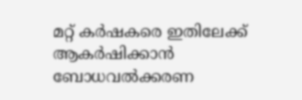മറ്റ് കർഷകരെ ഇതിലേക്ക് ആകർഷിക്കാൻ ബോധവൽക്കരണ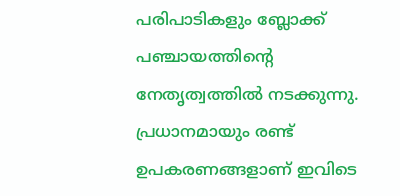പരിപാടികളും ബ്ലോക്ക് പഞ്ചായത്തിന്റെ നേതൃത്വത്തിൽ നടക്കുന്നു.
പ്രധാനമായും രണ്ട് ഉപകരണങ്ങളാണ് ഇവിടെ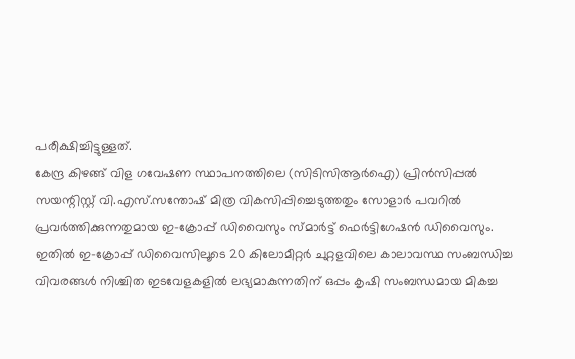പരീക്ഷിച്ചിട്ടുള്ളത്.
കേന്ദ്ര കിഴങ്ങ് വിള ഗവേഷണ സ്ഥാപനത്തിലെ (സിടിസിആർഐ) പ്രിൻസിപ്പൽ സയന്റിസ്റ്റ് വി.എസ്.സന്തോഷ് മിത്ര വികസിപ്പിച്ചെടുത്തതും സോളാർ പവറിൽ പ്രവർത്തിക്കുന്നതുമായ ഇ-ക്രോപ്പ് ഡിവൈസും സ്മാർട്ട് ഫെർട്ടിഗേഷൻ ഡിവൈസും. ഇതിൽ ഇ-ക്രോപ്പ് ഡിവൈസിലൂടെ 20 കിലോമീറ്റർ ചുറ്റളവിലെ കാലാവസ്ഥ സംബന്ധിച്ച വിവരങ്ങൾ നിശ്ചിത ഇടവേളകളിൽ ലഭ്യമാകുന്നതിന് ഒപ്പം കൃഷി സംബന്ധമായ മികച്ച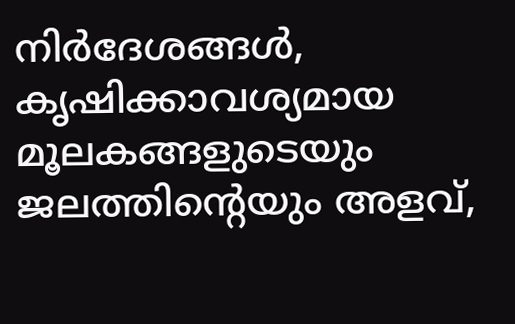നിർദേശങ്ങൾ,
കൃഷിക്കാവശ്യമായ മൂലകങ്ങളുടെയും ജലത്തിന്റെയും അളവ്,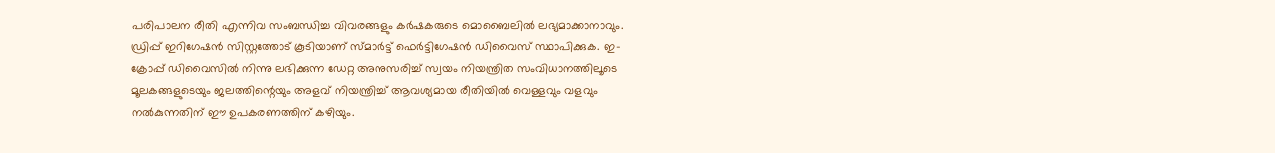പരിപാലന രീതി എന്നിവ സംബന്ധിച്ച വിവരങ്ങളും കർഷകരുടെ മൊബൈലിൽ ലഭ്യമാക്കാനാവും. ഡ്രിപ്പ് ഇറിഗേഷൻ സിസ്റ്റത്തോട് കൂടിയാണ് സ്മാർട്ട് ഫെർട്ടിഗേഷൻ ഡിവൈസ് സ്ഥാപിക്കുക. ഇ-ക്രോപ്പ് ഡിവൈസിൽ നിന്നു ലഭിക്കുന്ന ഡേറ്റ അനുസരിച്ച് സ്വയം നിയന്ത്രിത സംവിധാനത്തിലൂടെ മൂലകങ്ങളുടെയും ജലത്തിന്റെയും അളവ് നിയന്ത്രിച്ച് ആവശ്യമായ രീതിയിൽ വെള്ളവും വളവും നൽകുന്നതിന് ഈ ഉപകരണത്തിന് കഴിയും.